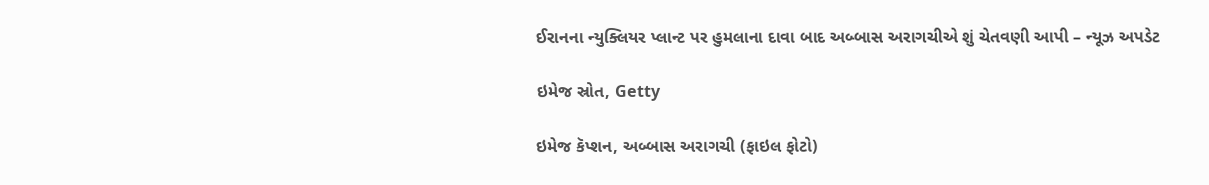ઈરાનના ન્યુક્લિયર પ્લાન્ટ પર હુમલાના દાવા બાદ અબ્બાસ અરાગચીએ શું ચેતવણી આપી – ન્યૂઝ અપડેટ

ઇમેજ સ્રોત, Getty

ઇમેજ કૅપ્શન, અબ્બાસ અરાગચી (ફાઇલ ફોટો)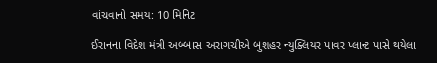વાંચવાનો સમય: 10 મિનિટ

ઈરાનના વિદેશ મંત્રી અબ્બાસ અરાગચીએ બુશહર ન્યુક્લિયર પાવર પ્લાન્ટ પાસે થયેલા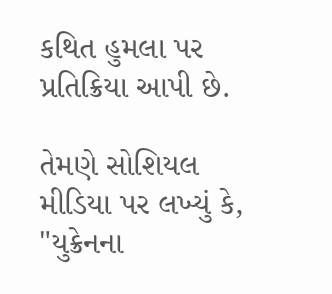કથિત હુમલા પર પ્રતિક્રિયા આપી છે.

તેમણે સોશિયલ મીડિયા પર લખ્યું કે, "યુક્રેનના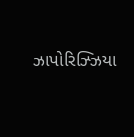ઝાપોરિઝ્ઝિયા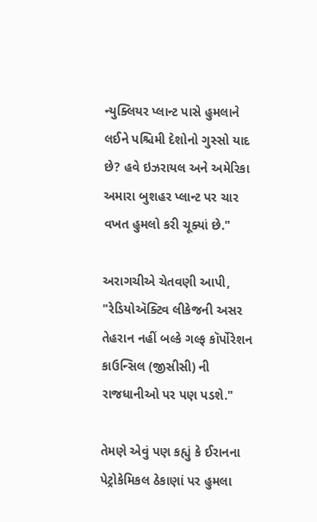ન્યુક્લિયર પ્લાન્ટ પાસે હુમલાને લઈને પશ્ચિમી દેશોનો ગુસ્સો યાદ છે? હવે ઇઝરાયલ અને અમેરિકા અમારા બુશહર પ્લાન્ટ પર ચાર વખત હુમલો કરી ચૂક્યાં છે."

અરાગચીએ ચેતવણી આપી, "રેડિયોઍક્ટિવ લીકેજની અસર તેહરાન નહીં બલ્કે ગલ્ફ કૉર્પોરેશન કાઉન્સિલ (જીસીસી) ની રાજધાનીઓ પર પણ પડશે."

તેમણે એવું પણ કહ્યું કે ઈરાનના પેટ્રોકેમિકલ ઠેકાણાં પર હુમલા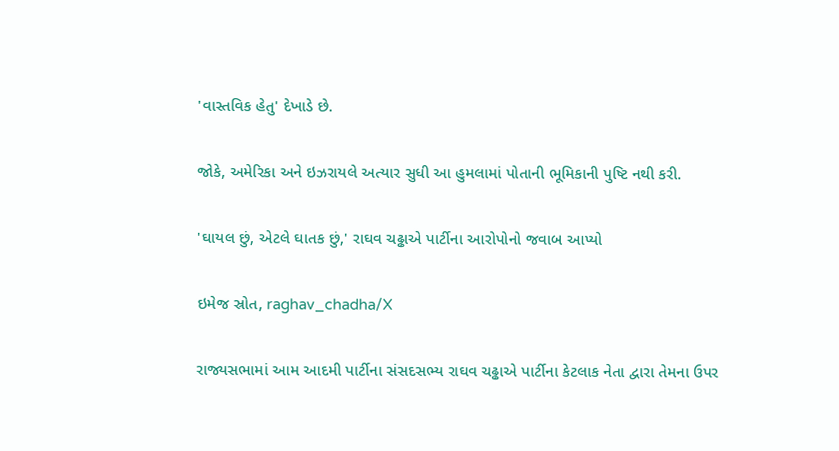'વાસ્તવિક હેતુ' દેખાડે છે.

જોકે, અમેરિકા અને ઇઝરાયલે અત્યાર સુધી આ હુમલામાં પોતાની ભૂમિકાની પુષ્ટિ નથી કરી.

'ઘાયલ છું, એટલે ઘાતક છું,' રાઘવ ચઢ્ઢાએ પાર્ટીના આરોપોનો જવાબ આપ્યો

ઇમેજ સ્રોત, raghav_chadha/X

રાજ્યસભામાં આમ આદમી પાર્ટીના સંસદસભ્ય રાઘવ ચઢ્ઢાએ પાર્ટીના કેટલાક નેતા દ્વારા તેમના ઉપર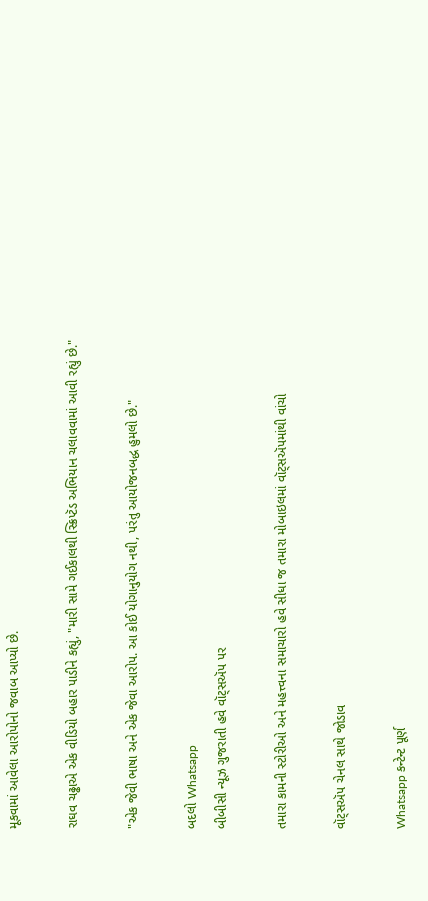મૂકવામાં આવેલા આરોપોનો જવાબ આપ્યો છે.

રાઘવ ચઢ્ઢાએ એક વીડિયો બહાર પાડીને કહ્યું, "મારી સામે ગઈકાલથી સ્ક્રિપ્ટૅડ અભિયાન ચલાવવામાં આવી રહ્યું છે."

"એક જેવી ભાષા અને એક જેવા આરોપ. આ કોઈ યોગાનુયોગ નથી, પરંતુ આયોજનબદ્ધ હુમલો છે."

બદલો Whatsapp
બીબીસી ન્યૂઝ ગુજરાતી હવે વૉટ્સઍપ પર

તમારા કામની સ્ટોરીઓ અને મહત્ત્વના સમાચારો હવે સીધા જ તમારા મોબાઇલમાં વૉટ્સઍપમાંથી વાંચો

વૉટ્સઍપ ચેનલ સાથે જોડાવ

Whatsapp કન્ટેન્ટ પૂર્ણ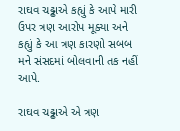રાઘવ ચઢ્ઢાએ કહ્યું કે આપે મારી ઉપર ત્રણ આરોપ મૂક્યા અને કહ્યું કે આ ત્રણ કારણો સબબ મને સંસદમાં બોલવાની તક નહીં આપે.

રાઘવ ચઢ્ઢાએ એ ત્રણ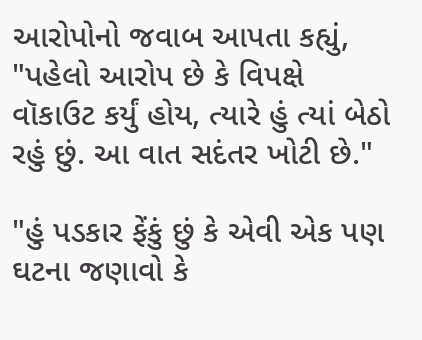આરોપોનો જવાબ આપતા કહ્યું, "પહેલો આરોપ છે કે વિપક્ષે વૉકાઉટ કર્યું હોય, ત્યારે હું ત્યાં બેઠો રહું છું. આ વાત સદંતર ખોટી છે."

"હું પડકાર ફેંકું છું કે એવી એક પણ ઘટના જણાવો કે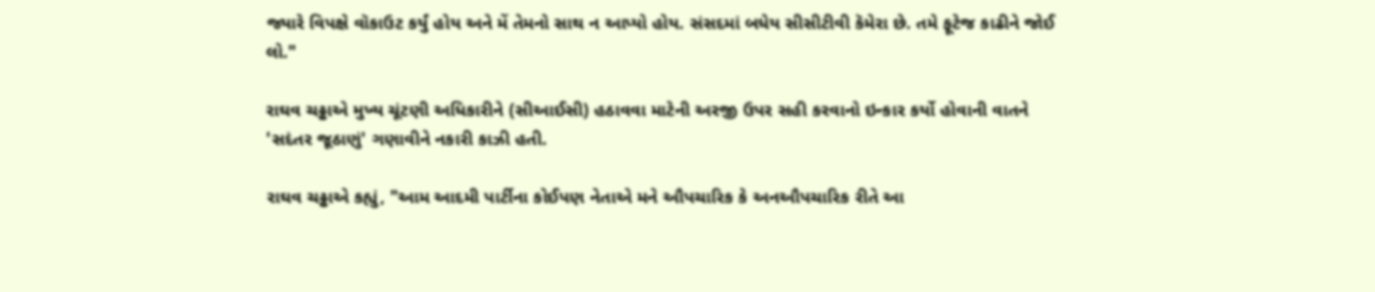જ્યારે વિપક્ષે વૉકાઉટ કર્યું હોય અને મેં તેમનો સાથ ન આપ્યો હોય. સંસદમાં બધેય સીસીટીવી કૅમેરા છે. તમે ફૂટેજ કાઢીને જોઈ લો."

રાઘવ ચઢ્ઢાએ મુખ્ય ચૂંટણી અધિકારીને (સીઆઈસી) હઠાવવા માટેની અરજી ઉપર સહી કરવાનો ઇન્કાર કર્યો હોવાની વાતને 'સદંતર જૂઠાણું' ગણાવીને નકારી કાઝી હતી.

રાઘવ ચઢ્ઢાએ કહ્યું, "આમ આદમી પાર્ટીના કોઈપણ નેતાએ મને ઔપચારિક કે અનઔપચારિક રીતે આ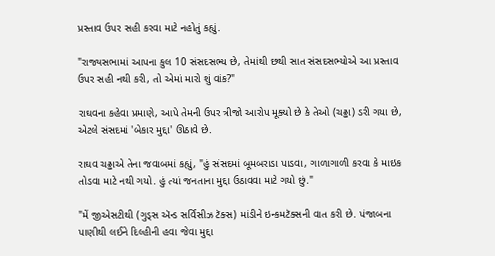પ્રસ્તાવ ઉપર સહી કરવા માટે નહોતું કહ્યું.

"રાજ્યસભામાં આપના કુલ 10 સંસદસભ્ય છે, તેમાંથી છથી સાત સંસદસભ્યોએ આ પ્રસ્તાવ ઉપર સહી નથી કરી, તો એમાં મારો શું વાંક?"

રાઘવના કહેવા પ્રમાણે, આપે તેમની ઉપર ત્રીજો આરોપ મૂક્યો છે કે તેઓ (ચઢ્ઢા) ડરી ગયા છે, એટલે સંસદમાં 'બેકાર મુદ્દા' ઊઠાવે છે.

રાઘવ ચઢ્ઢાએ તેના જવાબમાં કહ્યું, "હું સંસદમાં બૂમબરાડા પાડવા, ગાળાગાળી કરવા કે માઇક તોડવા માટે નથી ગયો. હું ત્યાં જનતાના મુદ્દા ઉઠાવવા માટે ગયો છું."

"મેં જીએસટીથી (ગુડ્સ ઍન્ડ સર્વિસીઝ ટૅક્સ) માંડીને ઇન્કમટૅક્સની વાત કરી છે. પંજાબના પાણીથી લઈને દિલ્હીની હવા જેવા મુદ્દા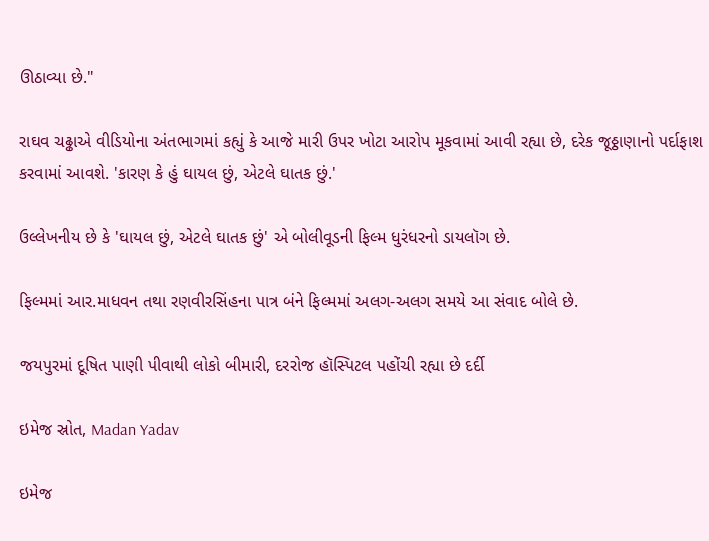ઊઠાવ્યા છે."

રાઘવ ચઢ્ઢાએ વીડિયોના અંતભાગમાં કહ્યું કે આજે મારી ઉપર ખોટા આરોપ મૂકવામાં આવી રહ્યા છે, દરેક જૂઠ્ઠાણાનો પર્દાફાશ કરવામાં આવશે. 'કારણ કે હું ઘાયલ છું, એટલે ઘાતક છું.'

ઉલ્લેખનીય છે કે 'ઘાયલ છું, એટલે ઘાતક છું' એ બોલીવૂડની ફિલ્મ ધુરંધરનો ડાયલૉગ છે.

ફિલ્મમાં આર.માધવન તથા રણવીરસિંહના પાત્ર બંને ફિલ્મમાં અલગ-અલગ સમયે આ સંવાદ બોલે છે.

જયપુરમાં દૂષિત પાણી પીવાથી લોકો બીમારી, દરરોજ હૉસ્પિટલ પહોંચી રહ્યા છે દર્દી

ઇમેજ સ્રોત, Madan Yadav

ઇમેજ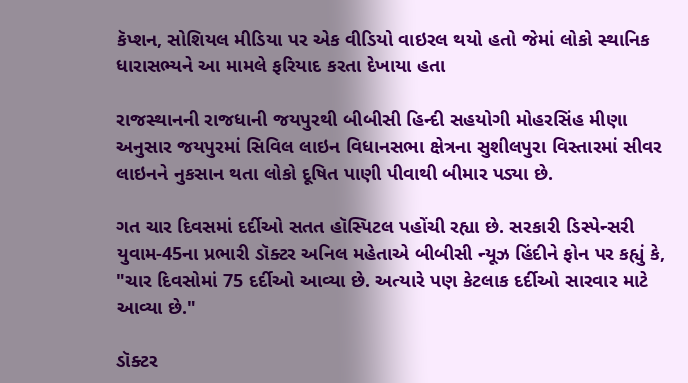કૅપ્શન, સોશિયલ મીડિયા પર એક વીડિયો વાઇરલ થયો હતો જેમાં લોકો સ્થાનિક ધારાસભ્યને આ મામલે ફરિયાદ કરતા દેખાયા હતા

રાજસ્થાનની રાજધાની જયપુરથી બીબીસી હિન્દી સહયોગી મોહરસિંહ મીણા અનુસાર જયપુરમાં સિવિલ લાઇન વિધાનસભા ક્ષેત્રના સુશીલપુરા વિસ્તારમાં સીવર લાઇનને નુકસાન થતા લોકો દૂષિત પાણી પીવાથી બીમાર પડ્યા છે.

ગત ચાર દિવસમાં દર્દીઓ સતત હૉસ્પિટલ પહોંચી રહ્યા છે. સરકારી ડિસ્પેન્સરી યુવામ-45ના પ્રભારી ડૉક્ટર અનિલ મહેતાએ બીબીસી ન્યૂઝ હિંદીને ફોન પર કહ્યું કે, "ચાર દિવસોમાં 75 દર્દીઓ આવ્યા છે. અત્યારે પણ કેટલાક દર્દીઓ સારવાર માટે આવ્યા છે."

ડૉક્ટર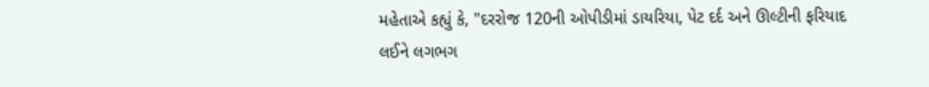મહેતાએ કહ્યું કે, "દરરોજ 120ની ઓપીડીમાં ડાયરિયા, પેટ દર્દ અને ઊલ્ટીની ફરિયાદ લઈને લગભગ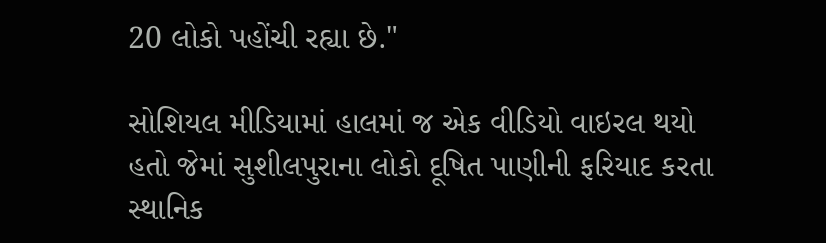20 લોકો પહોંચી રહ્યા છે."

સોશિયલ મીડિયામાં હાલમાં જ એક વીડિયો વાઇરલ થયો હતો જેમાં સુશીલપુરાના લોકો દૂષિત પાણીની ફરિયાદ કરતા સ્થાનિક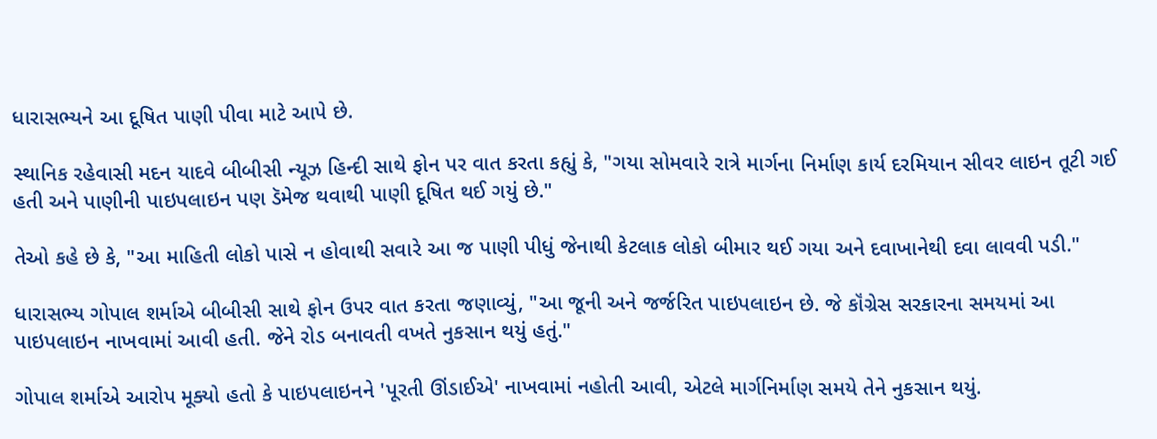ધારાસભ્યને આ દૂષિત પાણી પીવા માટે આપે છે.

સ્થાનિક રહેવાસી મદન યાદવે બીબીસી ન્યૂઝ હિન્દી સાથે ફોન પર વાત કરતા કહ્યું કે, "ગયા સોમવારે રાત્રે માર્ગના નિર્માણ કાર્ય દરમિયાન સીવર લાઇન તૂટી ગઈ હતી અને પાણીની પાઇપલાઇન પણ ડૅમેજ થવાથી પાણી દૂષિત થઈ ગયું છે."

તેઓ કહે છે કે, "આ માહિતી લોકો પાસે ન હોવાથી સવારે આ જ પાણી પીધું જેનાથી કેટલાક લોકો બીમાર થઈ ગયા અને દવાખાનેથી દવા લાવવી પડી."

ધારાસભ્ય ગોપાલ શર્માએ બીબીસી સાથે ફોન ઉપર વાત કરતા જણાવ્યું, "આ જૂની અને જર્જરિત પાઇપલાઇન છે. જે કૉંગ્રેસ સરકારના સમયમાં આ પાઇપલાઇન નાખવામાં આવી હતી. જેને રોડ બનાવતી વખતે નુકસાન થયું હતું."

ગોપાલ શર્માએ આરોપ મૂક્યો હતો કે પાઇપલાઇનને 'પૂરતી ઊંડાઈએ' નાખવામાં નહોતી આવી, એટલે માર્ગનિર્માણ સમયે તેને નુકસાન થયું.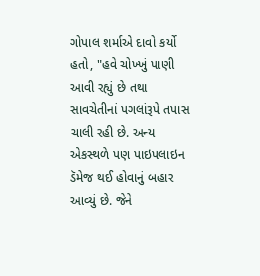ગોપાલ શર્માએ દાવો કર્યો હતો, "હવે ચોખ્ખું પાણી આવી રહ્યું છે તથા સાવચેતીનાં પગલાંરૂપે તપાસ ચાલી રહી છે. અન્ય એકસ્થળે પણ પાઇપલાઇન ડૅમેજ થઈ હોવાનું બહાર આવ્યું છે. જેને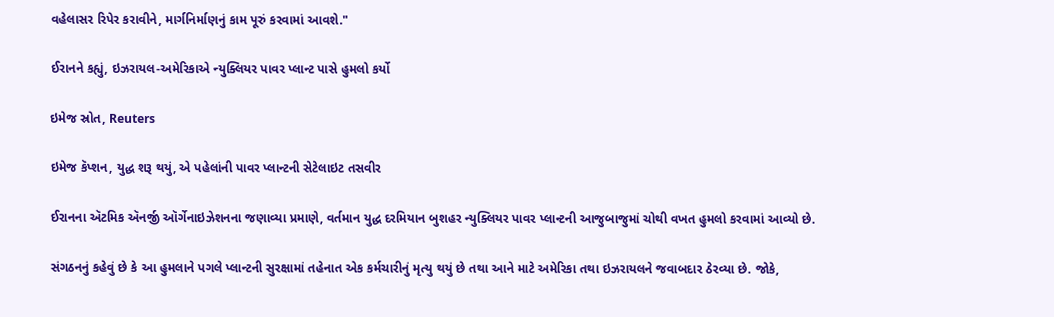વહેલાસર રિપેર કરાવીને, માર્ગનિર્માણનું કામ પૂરું કરવામાં આવશે."

ઈરાનને કહ્યું, ઇઝરાયલ-અમેરિકાએ ન્યુક્લિયર પાવર પ્લાન્ટ પાસે હુમલો કર્યો

ઇમેજ સ્રોત, Reuters

ઇમેજ કૅપ્શન, યુદ્ધ શરૂ થયું, એ પહેલાંની પાવર પ્લાન્ટની સેટેલાઇટ તસવીર

ઈરાનના ઍટમિક ઍનર્જી ઑર્ગેનાઇઝેશનના જણાવ્યા પ્રમાણે, વર્તમાન યુદ્ધ દરમિયાન બુશહર ન્યુક્લિયર પાવર પ્લાન્ટની આજુબાજુમાં ચોથી વખત હુમલો કરવામાં આવ્યો છે.

સંગઠનનું કહેવું છે કે આ હુમલાને પગલે પ્લાન્ટની સુરક્ષામાં તહેનાત એક કર્મચારીનું મૃત્યુ થયું છે તથા આને માટે અમેરિકા તથા ઇઝરાયલને જવાબદાર ઠેરવ્યા છે. જોકે,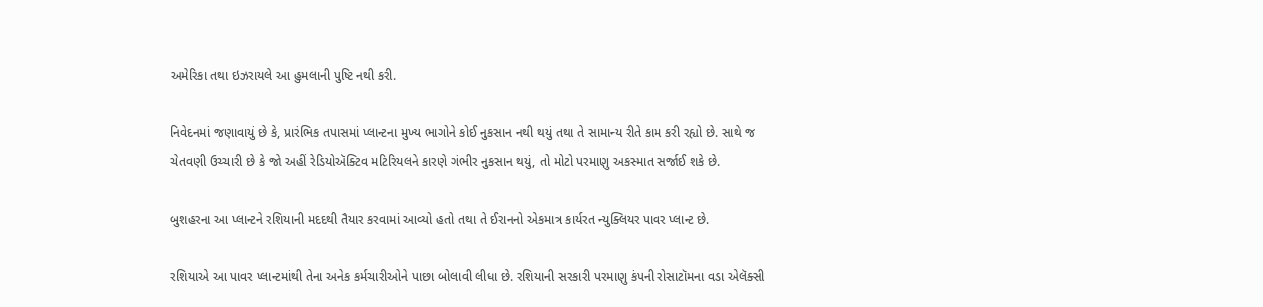અમેરિકા તથા ઇઝરાયલે આ હુમલાની પુષ્ટિ નથી કરી.

નિવેદનમાં જણાવાયું છે કે, પ્રારંભિક તપાસમાં પ્લાન્ટના મુખ્ય ભાગોને કોઈ નુકસાન નથી થયું તથા તે સામાન્ય રીતે કામ કરી રહ્યો છે. સાથે જ ચેતવણી ઉચ્ચારી છે કે જો અહીં રેડિયોઍક્ટિવ મટિરિયલને કારણે ગંભીર નુકસાન થયું, તો મોટો પરમાણુ અકસ્માત સર્જાઈ શકે છે.

બુશહરના આ પ્લાન્ટને રશિયાની મદદથી તૈયાર કરવામાં આવ્યો હતો તથા તે ઈરાનનો એકમાત્ર કાર્યરત ન્યુક્લિયર પાવર પ્લાન્ટ છે.

રશિયાએ આ પાવર પ્લાન્ટમાંથી તેના અનેક કર્મચારીઓને પાછા બોલાવી લીધા છે. રશિયાની સરકારી પરમાણુ કંપની રોસાટૉમના વડા એલૅક્સી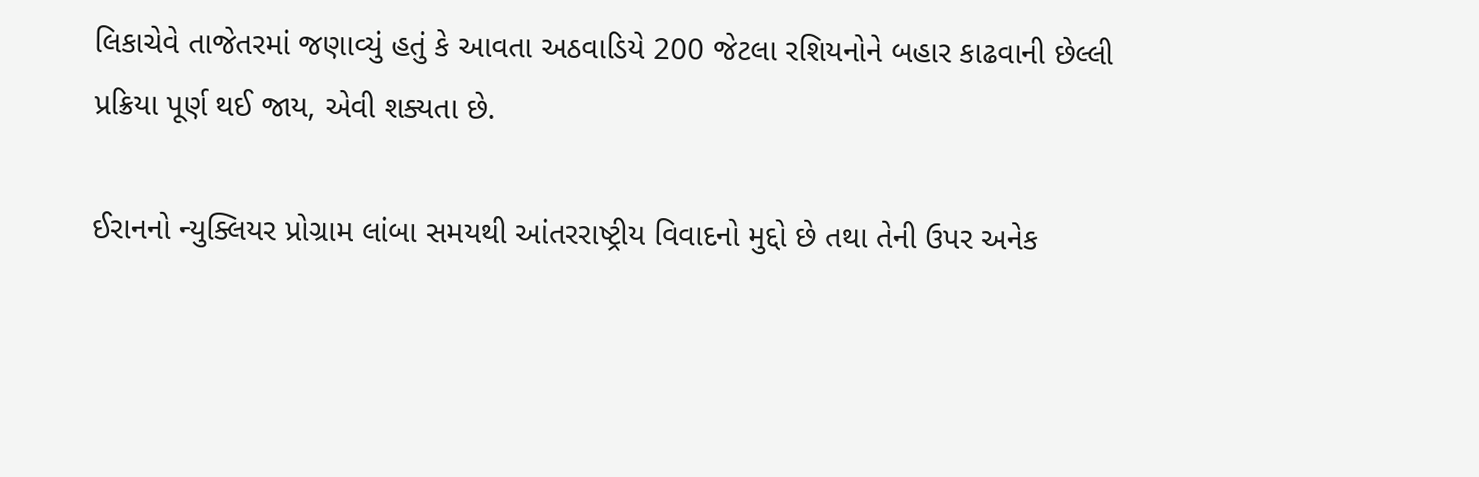લિકાચેવે તાજેતરમાં જણાવ્યું હતું કે આવતા અઠવાડિયે 200 જેટલા રશિયનોને બહાર કાઢવાની છેલ્લી પ્રક્રિયા પૂર્ણ થઈ જાય, એવી શક્યતા છે.

ઈરાનનો ન્યુક્લિયર પ્રોગ્રામ લાંબા સમયથી આંતરરાષ્ટ્રીય વિવાદનો મુદ્દો છે તથા તેની ઉપર અનેક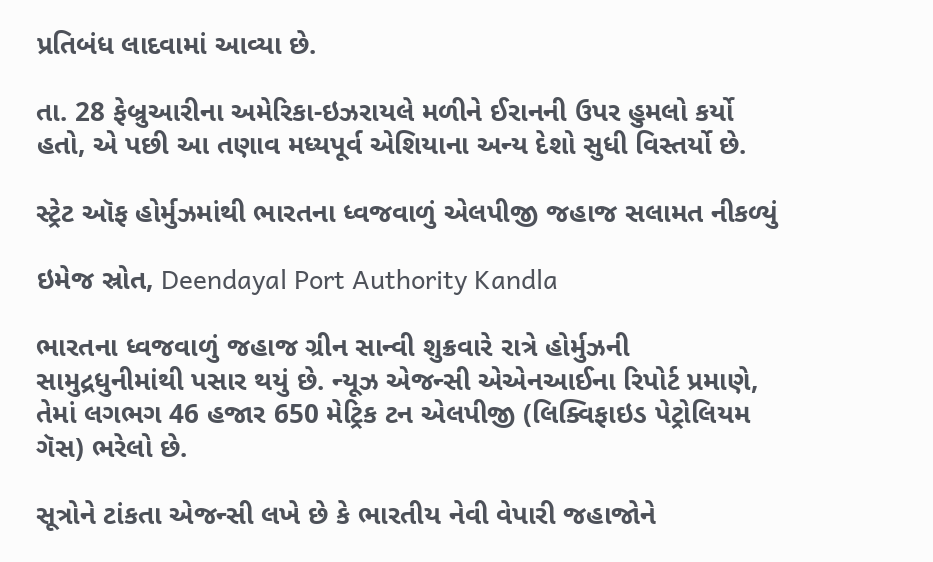પ્રતિબંધ લાદવામાં આવ્યા છે.

તા. 28 ફેબ્રુઆરીના અમેરિકા-ઇઝરાયલે મળીને ઈરાનની ઉપર હુમલો કર્યો હતો, એ પછી આ તણાવ મધ્યપૂર્વ એશિયાના અન્ય દેશો સુધી વિસ્તર્યો છે.

સ્ટ્રેટ ઑફ હોર્મુઝમાંથી ભારતના ધ્વજવાળું એલપીજી જહાજ સલામત નીકળ્યું

ઇમેજ સ્રોત, Deendayal Port Authority Kandla

ભારતના ધ્વજવાળું જહાજ ગ્રીન સાન્વી શુક્રવારે રાત્રે હોર્મુઝની સામુદ્રધુનીમાંથી પસાર થયું છે. ન્યૂઝ એજન્સી એએનઆઈના રિપોર્ટ પ્રમાણે, તેમાં લગભગ 46 હજાર 650 મેટ્રિક ટન એલપીજી (લિક્વિફાઇડ પેટ્રોલિયમ ગૅસ) ભરેલો છે.

સૂત્રોને ટાંકતા એજન્સી લખે છે કે ભારતીય નેવી વેપારી જહાજોને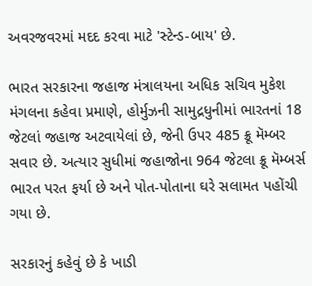અવરજવરમાં મદદ કરવા માટે 'સ્ટેન્ડ-બાય' છે.

ભારત સરકારના જહાજ મંત્રાલયના અધિક સચિવ મુકેશ મંગલના કહેવા પ્રમાણે, હોર્મુઝની સામુદ્રધુનીમાં ભારતનાં 18 જેટલાં જહાજ અટવાયેલાં છે, જેની ઉપર 485 ક્રૂ મૅમ્બર સવાર છે. અત્યાર સુધીમાં જહાજોના 964 જેટલા ક્રૂ મૅમ્બર્સ ભારત પરત ફર્યા છે અને પોત-પોતાના ઘરે સલામત પહોંચી ગયા છે.

સરકારનું કહેવું છે કે ખાડી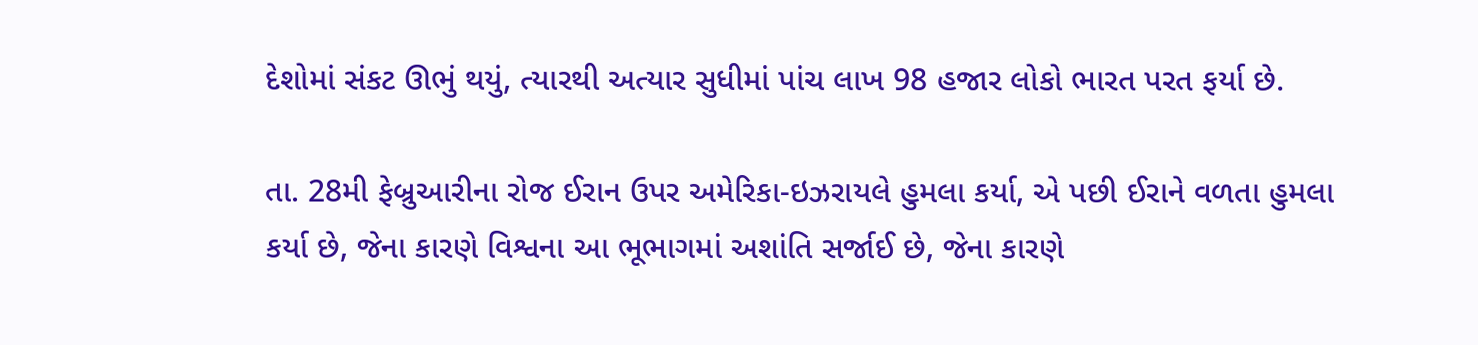દેશોમાં સંકટ ઊભું થયું, ત્યારથી અત્યાર સુધીમાં પાંચ લાખ 98 હજાર લોકો ભારત પરત ફર્યા છે.

તા. 28મી ફેબ્રુઆરીના રોજ ઈરાન ઉપર અમેરિકા-ઇઝરાયલે હુમલા કર્યા, એ પછી ઈરાને વળતા હુમલા કર્યા છે, જેના કારણે વિશ્વના આ ભૂભાગમાં અશાંતિ સર્જાઈ છે, જેના કારણે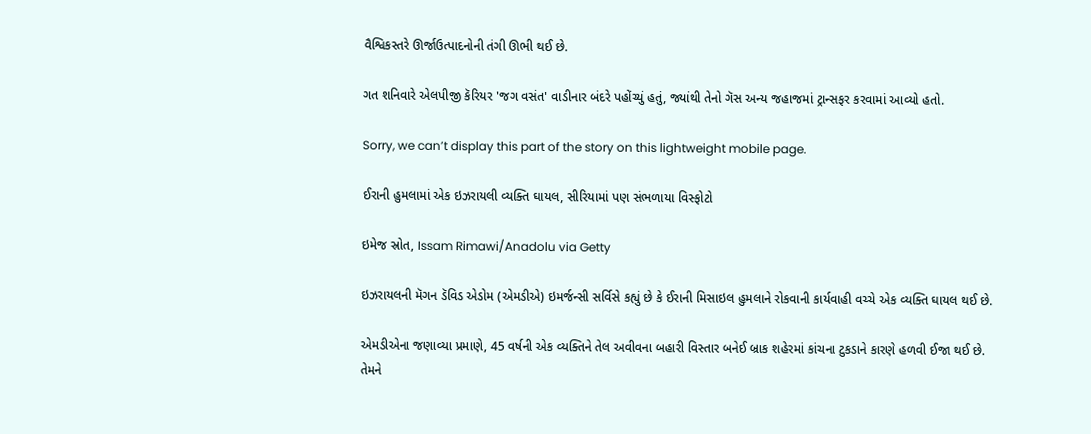વૈશ્વિકસ્તરે ઊર્જાઉત્પાદનોની તંગી ઊભી થઈ છે.

ગત શનિવારે એલપીજી કૅરિયર 'જગ વસંત' વાડીનાર બંદરે પહોંચ્યું હતું, જ્યાંથી તેનો ગૅસ અન્ય જહાજમાં ટ્રાન્સફર કરવામાં આવ્યો હતો.

Sorry, we can’t display this part of the story on this lightweight mobile page.

ઈરાની હુમલામાં એક ઇઝરાયલી વ્યક્તિ ઘાયલ, સીરિયામાં પણ સંભળાયા વિસ્ફોટો

ઇમેજ સ્રોત, Issam Rimawi/Anadolu via Getty

ઇઝરાયલની મૅગન ડૅવિડ એડોમ (એમડીએ) ઇમર્જન્સી સર્વિસે કહ્યું છે કે ઈરાની મિસાઇલ હુમલાને રોકવાની કાર્યવાહી વચ્ચે એક વ્યક્તિ ઘાયલ થઈ છે.

એમડીએના જણાવ્યા પ્રમાણે, 45 વર્ષની એક વ્યક્તિને તેલ અવીવના બહારી વિસ્તાર બનેઈ બ્રાક શહેરમાં કાંચના ટુકડાને કારણે હળવી ઈજા થઈ છે. તેમને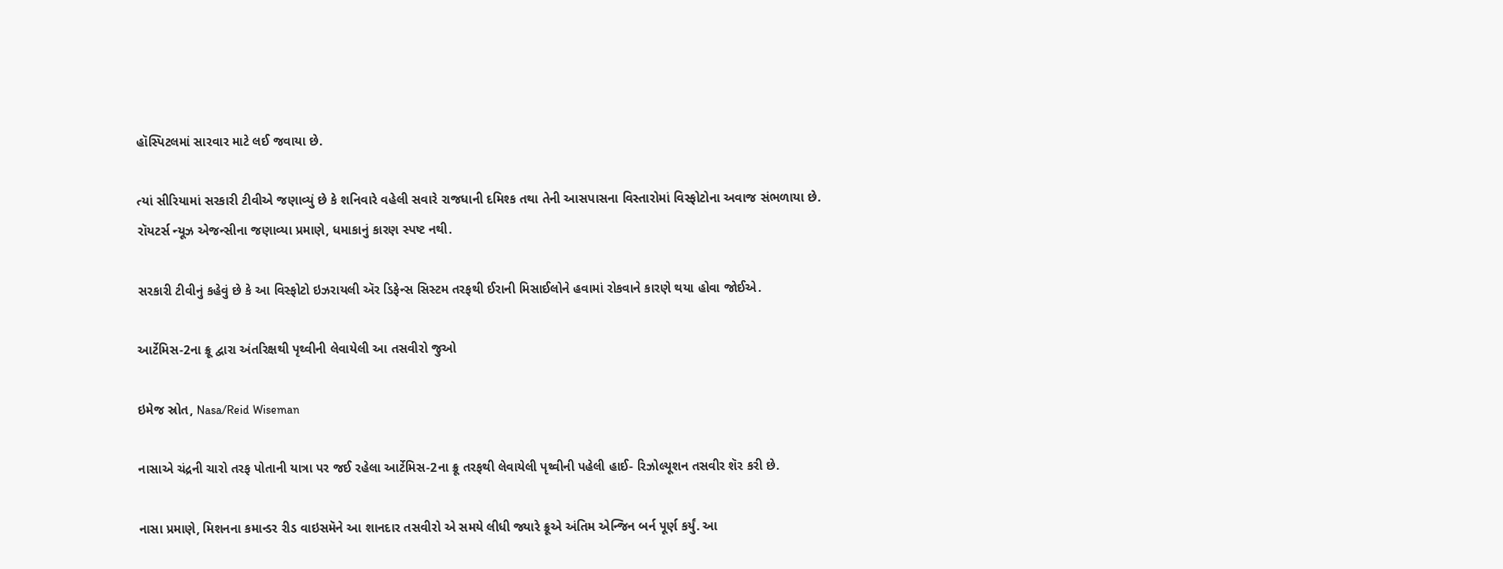હૉસ્પિટલમાં સારવાર માટે લઈ જવાયા છે.

ત્યાં સીરિયામાં સરકારી ટીવીએ જણાવ્યું છે કે શનિવારે વહેલી સવારે રાજધાની દમિશ્ક તથા તેની આસપાસના વિસ્તારોમાં વિસ્ફોટોના અવાજ સંભળાયા છે. રૉયટર્સ ન્યૂઝ એજન્સીના જણાવ્યા પ્રમાણે, ધમાકાનું કારણ સ્પષ્ટ નથી.

સરકારી ટીવીનું કહેવું છે કે આ વિસ્ફોટો ઇઝરાયલી ઍર ડિફેન્સ સિસ્ટમ તરફથી ઈરાની મિસાઈલોને હવામાં રોકવાને કારણે થયા હોવા જોઈએ.

આર્ટેમિસ-2ના ક્રૂ દ્વારા અંતરિક્ષથી પૃથ્વીની લેવાયેલી આ તસવીરો જુઓ

ઇમેજ સ્રોત, Nasa/Reid Wiseman

નાસાએ ચંદ્રની ચારો તરફ પોતાની યાત્રા પર જઈ રહેલા આર્ટેમિસ-2ના ક્રૂ તરફથી લેવાયેલી પૃથ્વીની પહેલી હાઈ- રિઝોલ્યૂશન તસવીર શૅર કરી છે.

નાસા પ્રમાણે, મિશનના કમાન્ડર રીડ વાઇસમૅને આ શાનદાર તસવીરો એ સમયે લીધી જ્યારે ક્રૂએ અંતિમ એન્જિન બર્ન પૂર્ણ કર્યું. આ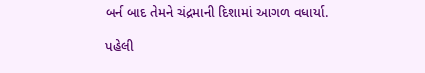બર્ન બાદ તેમને ચંદ્રમાની દિશામાં આગળ વધાર્યા.

પહેલી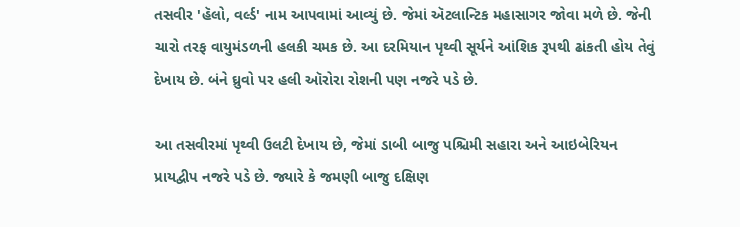તસવીર 'હૅલો, વર્લ્ડ' નામ આપવામાં આવ્યું છે. જેમાં ઍટલાન્ટિક મહાસાગર જોવા મળે છે. જેની ચારો તરફ વાયુમંડળની હલકી ચમક છે. આ દરમિયાન પૃથ્વી સૂર્યને આંશિક રૂપથી ઢાંકતી હોય તેવું દેખાય છે. બંને ઘ્રુવો પર હલી ઑરોરા રોશની પણ નજરે પડે છે.

આ તસવીરમાં પૃથ્વી ઉલટી દેખાય છે, જેમાં ડાબી બાજુ પશ્ચિમી સહારા અને આઇબેરિયન પ્રાયદ્વીપ નજરે પડે છે. જ્યારે કે જમણી બાજુ દક્ષિણ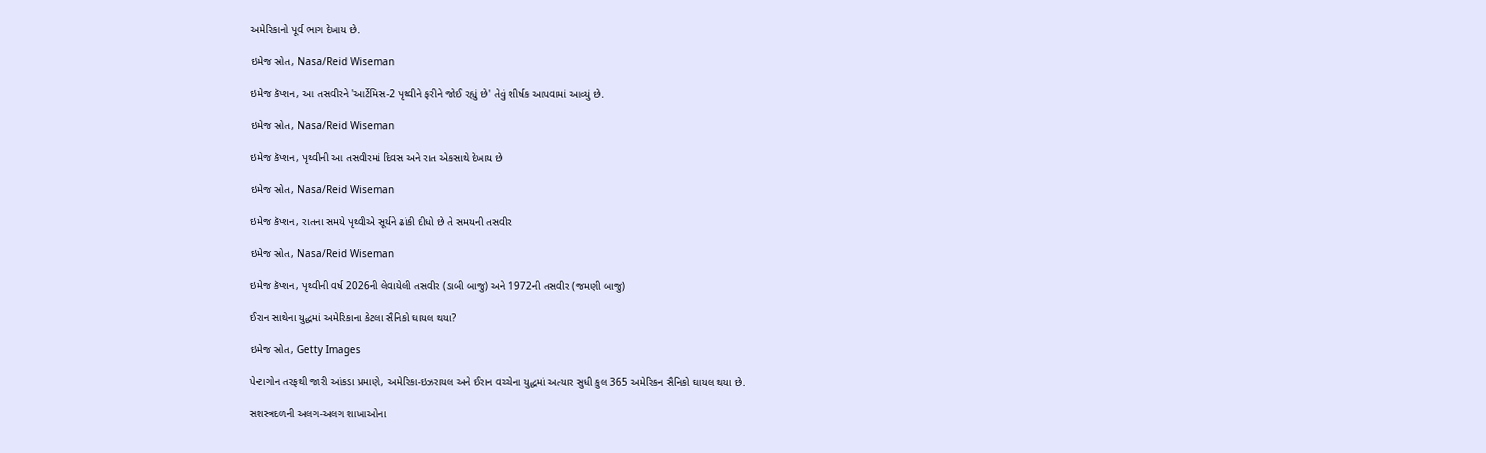અમેરિકાનો પૂર્વ ભાગ દેખાય છે.

ઇમેજ સ્રોત, Nasa/Reid Wiseman

ઇમેજ કૅપ્શન, આ તસવીરને 'આર્ટેમિસ-2 પૃથ્વીને ફરીને જોઈ રહ્યું છે' તેવું શીર્ષક આપવામાં આવ્યું છે.

ઇમેજ સ્રોત, Nasa/Reid Wiseman

ઇમેજ કૅપ્શન, પૃથ્વીની આ તસવીરમાં દિવસ અને રાત એકસાથે દેખાય છે

ઇમેજ સ્રોત, Nasa/Reid Wiseman

ઇમેજ કૅપ્શન, રાતના સમયે પૃથ્વીએ સૂર્યને ઢાંકી દીધો છે તે સમયની તસવીર

ઇમેજ સ્રોત, Nasa/Reid Wiseman

ઇમેજ કૅપ્શન, પૃથ્વીની વર્ષ 2026ની લેવાયેલી તસવીર (ડાબી બાજુ) અને 1972ની તસવીર (જમણી બાજુ)

ઈરાન સાથેના યુદ્ધમાં અમેરિકાના કેટલા સૈનિકો ઘાયલ થયા?

ઇમેજ સ્રોત, Getty Images

પેન્ટાગોન તરફથી જારી આંકડા પ્રમાણે, અમેરિકા-ઇઝરાયલ અને ઈરાન વચ્ચેના યુદ્ધમાં અત્યાર સુધી કુલ 365 અમેરિકન સૈનિકો ઘાયલ થયા છે.

સશસ્ત્રદળની અલગ-અલગ શાખાઓના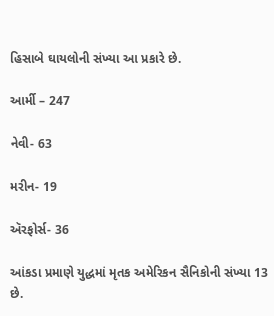હિસાબે ઘાયલોની સંખ્યા આ પ્રકારે છે.

આર્મી – 247

નેવી- 63

મરીન- 19

ઍરફોર્સ- 36

આંકડા પ્રમાણે યુદ્ધમાં મૃતક અમેરિકન સૈનિકોની સંખ્યા 13 છે.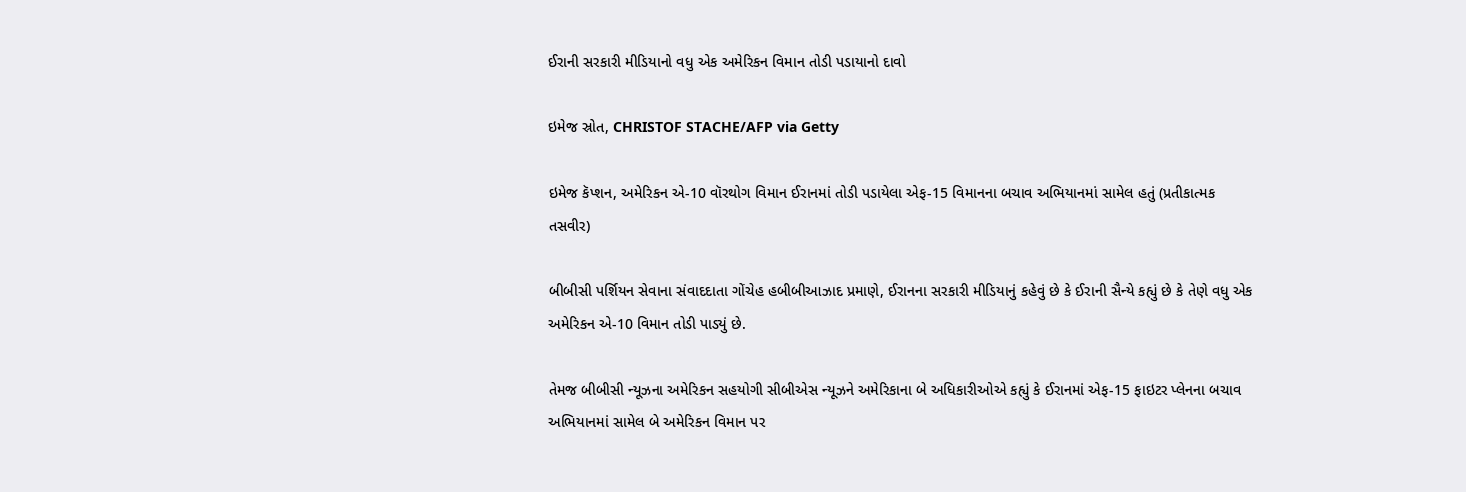ઈરાની સરકારી મીડિયાનો વધુ એક અમેરિકન વિમાન તોડી પડાયાનો દાવો

ઇમેજ સ્રોત, CHRISTOF STACHE/AFP via Getty

ઇમેજ કૅપ્શન, અમેરિકન એ-10 વૉરથોગ વિમાન ઈરાનમાં તોડી પડાયેલા એફ-15 વિમાનના બચાવ અભિયાનમાં સામેલ હતું (પ્રતીકાત્મક તસવીર)

બીબીસી પર્શિયન સેવાના સંવાદદાતા ગોંચેહ હબીબીઆઝાદ પ્રમાણે, ઈરાનના સરકારી મીડિયાનું કહેવું છે કે ઈરાની સૈન્યે કહ્યું છે કે તેણે વધુ એક અમેરિકન એ-10 વિમાન તોડી પાડ્યું છે.

તેમજ બીબીસી ન્યૂઝના અમેરિકન સહયોગી સીબીએસ ન્યૂઝને અમેરિકાના બે અધિકારીઓએ કહ્યું કે ઈરાનમાં એફ-15 ફાઇટર પ્લેનના બચાવ અભિયાનમાં સામેલ બે અમેરિકન વિમાન પર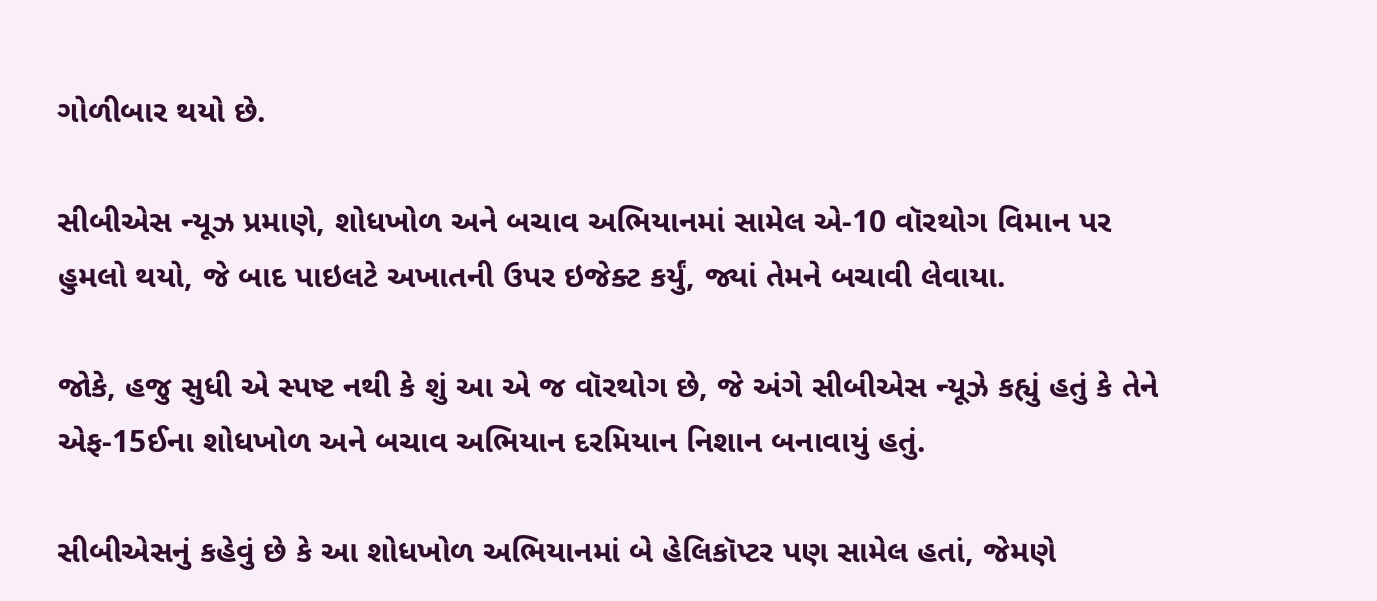ગોળીબાર થયો છે.

સીબીએસ ન્યૂઝ પ્રમાણે, શોધખોળ અને બચાવ અભિયાનમાં સામેલ એ-10 વૉરથોગ વિમાન પર હુમલો થયો, જે બાદ પાઇલટે અખાતની ઉપર ઇજેક્ટ કર્યું, જ્યાં તેમને બચાવી લેવાયા.

જોકે, હજુ સુધી એ સ્પષ્ટ નથી કે શું આ એ જ વૉરથોગ છે, જે અંગે સીબીએસ ન્યૂઝે કહ્યું હતું કે તેને એફ-15ઈના શોધખોળ અને બચાવ અભિયાન દરમિયાન નિશાન બનાવાયું હતું.

સીબીએસનું કહેવું છે કે આ શોધખોળ અભિયાનમાં બે હેલિકૉપ્ટર પણ સામેલ હતાં, જેમણે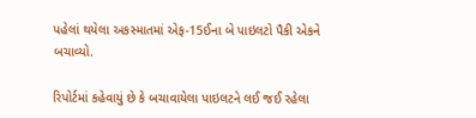પહેલાં થયેલા અકસ્માતમાં એફ-15ઈના બે પાઇલટો પૈકી એકને બચાવ્યો.

રિપોર્ટમાં કહેવાયું છે કે બચાવાયેલા પાઇલટને લઈ જઈ રહેલા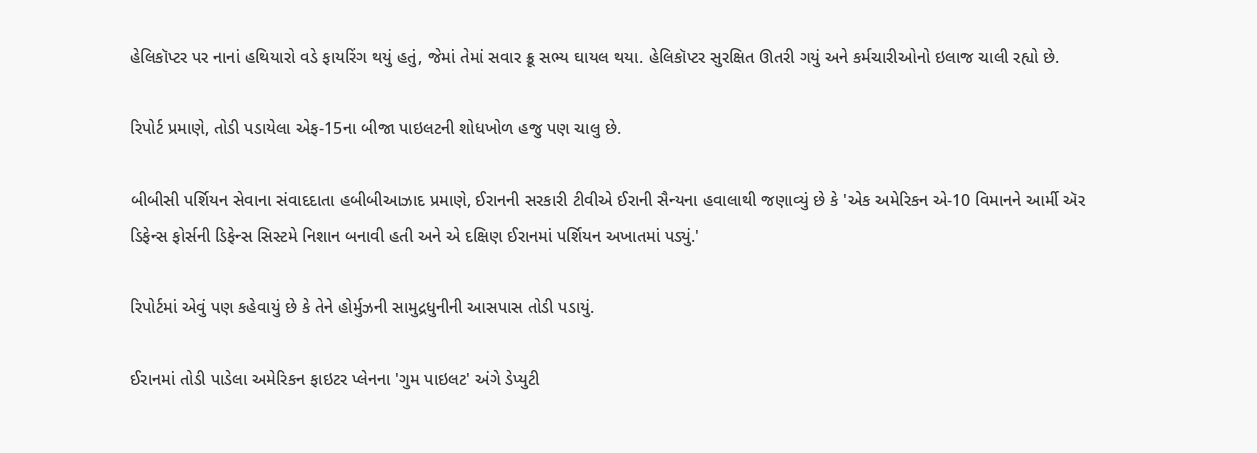હેલિકૉપ્ટર પર નાનાં હથિયારો વડે ફાયરિંગ થયું હતું, જેમાં તેમાં સવાર ક્રૂ સભ્ય ઘાયલ થયા. હેલિકૉપ્ટર સુરક્ષિત ઊતરી ગયું અને કર્મચારીઓનો ઇલાજ ચાલી રહ્યો છે.

રિપોર્ટ પ્રમાણે, તોડી પડાયેલા એફ-15ના બીજા પાઇલટની શોધખોળ હજુ પણ ચાલુ છે.

બીબીસી પર્શિયન સેવાના સંવાદદાતા હબીબીઆઝાદ પ્રમાણે, ઈરાનની સરકારી ટીવીએ ઈરાની સૈન્યના હવાલાથી જણાવ્યું છે કે 'એક અમેરિકન એ-10 વિમાનને આર્મી ઍર ડિફેન્સ ફોર્સની ડિફેન્સ સિસ્ટમે નિશાન બનાવી હતી અને એ દક્ષિણ ઈરાનમાં પર્શિયન અખાતમાં પડ્યું.'

રિપોર્ટમાં એવું પણ કહેવાયું છે કે તેને હોર્મુઝની સામુદ્રધુનીની આસપાસ તોડી પડાયું.

ઈરાનમાં તોડી પાડેલા અમેરિકન ફાઇટર પ્લેનના 'ગુમ પાઇલટ' અંગે ડેપ્યુટી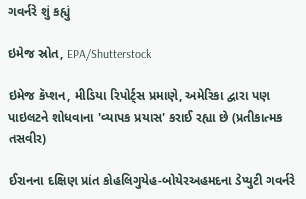ગવર્નરે શું કહ્યું

ઇમેજ સ્રોત, EPA/Shutterstock

ઇમેજ કૅપ્શન, મીડિયા રિપોર્ટ્સ પ્રમાણે, અમેરિકા દ્વારા પણ પાઇલટને શોધવાના 'વ્યાપક પ્રયાસ' કરાઈ રહ્યા છે (પ્રતીકાત્મક તસવીર)

ઈરાનના દક્ષિણ પ્રાંત કોહલિગુયેહ-બોયેરઅહમદના ડેપ્યુટી ગવર્નરે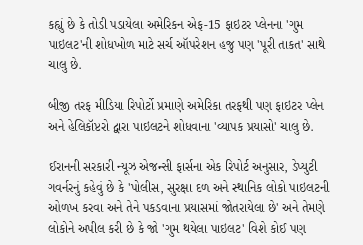કહ્યું છે કે તોડી પડાયેલા અમેરિકન એફ-15 ફાઇટર પ્લેનના 'ગુમ પાઇલટ'ની શોધખોળ માટે સર્ચ ઑપરેશન હજુ પણ 'પૂરી તાકત' સાથે ચાલુ છે.

બીજી તરફ મીડિયા રિપોર્ટો પ્રમાણે અમેરિકા તરફથી પણ ફાઇટર પ્લેન અને હેલિકૉપ્ટરો દ્વારા પાઇલટને શોધવાના 'વ્યાપક પ્રયાસો' ચાલુ છે.

ઈરાનની સરકારી ન્યૂઝ એજન્સી ફાર્સના એક રિપોર્ટ અનુસાર, ડેપ્યુટી ગવર્નરનું કહેવું છે કે 'પોલીસ, સુરક્ષા દળ અને સ્થાનિક લોકો પાઇલટની ઓળખ કરવા અને તેને પકડવાના પ્રયાસમાં જોતરાયેલા છે' અને તેમણે લોકોને અપીલ કરી છે કે જો 'ગુમ થયેલા પાઇલટ' વિશે કોઈ પણ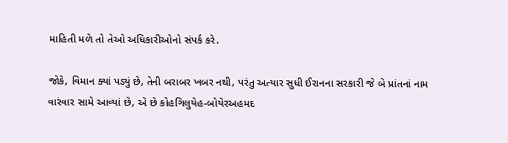માહિતી મળે તો તેઓ અધિકારીઓનો સંપર્ક કરે.

જોકે, વિમાન ક્યાં પડ્યું છે, તેની બરાબર ખબર નથી, પરંતુ અત્યાર સુધી ઈરાનના સરકારી જે બે પ્રાંતનાં નામ વારંવાર સામે આવ્યાં છે, એ છે કોહગિલુયેહ-બોયેરઅહમદ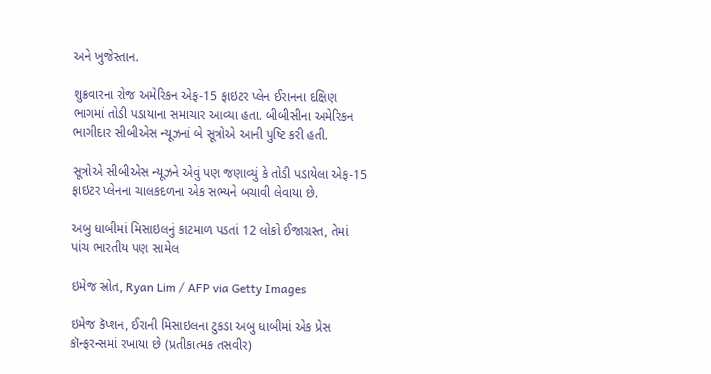અને ખુજેસ્તાન.

શુક્રવારના રોજ અમેરિકન એફ-15 ફાઇટર પ્લેન ઈરાનના દક્ષિણ ભાગમાં તોડી પડાયાના સમાચાર આવ્યા હતા. બીબીસીના અમેરિકન ભાગીદાર સીબીએસ ન્યૂઝનાં બે સૂત્રોએ આની પુષ્ટિ કરી હતી.

સૂત્રોએ સીબીએસ ન્યૂઝને એવું પણ જણાવ્યું કે તોડી પડાયેલા એફ-15 ફાઇટર પ્લેનના ચાલકદળના એક સભ્યને બચાવી લેવાયા છે.

અબુ ધાબીમાં મિસાઇલનું કાટમાળ પડતાં 12 લોકો ઈજાગ્રસ્ત, તેમાં પાંચ ભારતીય પણ સામેલ

ઇમેજ સ્રોત, Ryan Lim / AFP via Getty Images

ઇમેજ કૅપ્શન, ઈરાની મિસાઇલના ટુકડા અબુ ધાબીમાં એક પ્રેસ કૉન્ફરન્સમાં રખાયા છે (પ્રતીકાત્મક તસવીર)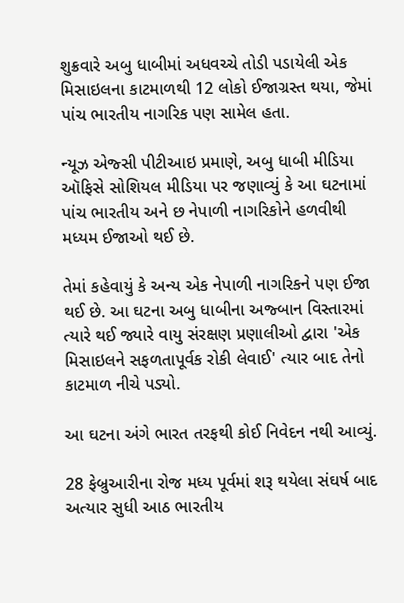શુક્રવારે અબુ ધાબીમાં અધવચ્ચે તોડી પડાયેલી એક મિસાઇલના કાટમાળથી 12 લોકો ઈજાગ્રસ્ત થયા, જેમાં પાંચ ભારતીય નાગરિક પણ સામેલ હતા.

ન્યૂઝ એજ્સી પીટીઆઇ પ્રમાણે, અબુ ધાબી મીડિયા ઑફિસે સોશિયલ મીડિયા પર જણાવ્યું કે આ ઘટનામાં પાંચ ભારતીય અને છ નેપાળી નાગરિકોને હળવીથી મધ્યમ ઈજાઓ થઈ છે.

તેમાં કહેવાયું કે અન્ય એક નેપાળી નાગરિકને પણ ઈજા થઈ છે. આ ઘટના અબુ ધાબીના અજ્બાન વિસ્તારમાં ત્યારે થઈ જ્યારે વાયુ સંરક્ષણ પ્રણાલીઓ દ્વારા 'એક મિસાઇલને સફળતાપૂર્વક રોકી લેવાઈ' ત્યાર બાદ તેનો કાટમાળ નીચે પડ્યો.

આ ઘટના અંગે ભારત તરફથી કોઈ નિવેદન નથી આવ્યું.

28 ફેબ્રુઆરીના રોજ મધ્ય પૂર્વમાં શરૂ થયેલા સંઘર્ષ બાદ અત્યાર સુધી આઠ ભારતીય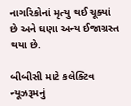નાગરિકોનાં મૃત્યુ થઈ ચૂક્યાં છે અને ઘણા અન્ય ઈજાગ્રસ્ત થયા છે.

બીબીસી માટે કલેક્ટિવ ન્યૂઝરૂમનું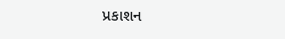પ્રકાશન